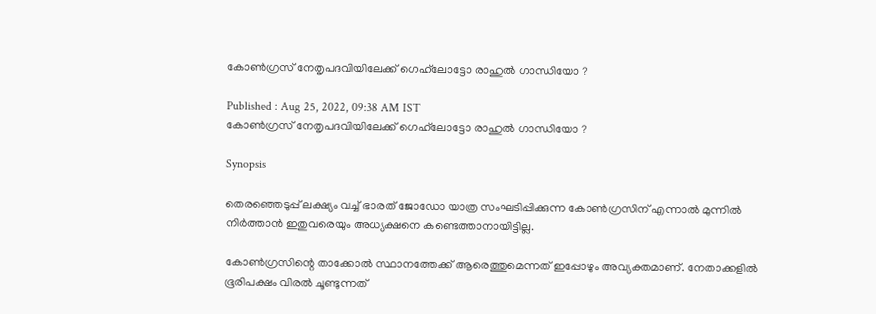കോൺഗ്രസ് നേതൃപദവിയിലേക്ക് ഗെഹ്‍ലോട്ടോ രാഹുൽ ഗാന്ധിയോ ?

Published : Aug 25, 2022, 09:38 AM IST
കോൺഗ്രസ് നേതൃപദവിയിലേക്ക് ഗെഹ്‍ലോട്ടോ രാഹുൽ ഗാന്ധിയോ ?

Synopsis

തെരഞ്ഞെടുപ്പ് ലക്ഷ്യം വച്ച് ഭാരത് ജോഡോ യാത്ര സംഘടിപ്പിക്കുന്ന കോൺഗ്രസിന് എന്നാൽ മുന്നിൽ നിർത്താൻ ഇതുവരെയും അധ്യക്ഷനെ കണ്ടെത്താനായിട്ടില്ല.

കോൺഗ്രസിന്റെ താക്കോൽ സ്ഥാനത്തേക്ക് ആരെത്തുമെന്നത് ഇപ്പോഴും അവ്യക്തമാണ്. നേതാക്കളിൽ ഭൂരിപക്ഷം വിരൽ ചൂണ്ടുന്നത്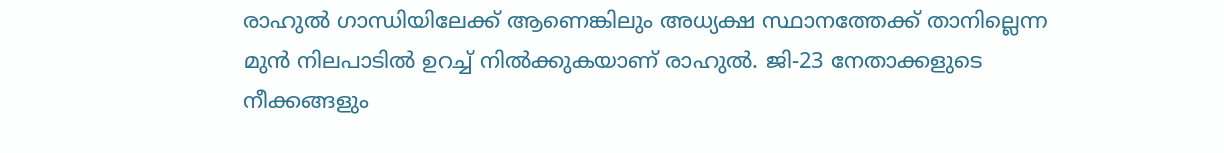രാഹുൽ ഗാന്ധിയിലേക്ക് ആണെങ്കിലും അധ്യക്ഷ സ്ഥാനത്തേക്ക് താനില്ലെന്ന മുൻ നിലപാടിൽ ഉറച്ച് നിൽക്കുകയാണ് രാഹുൽ. ജി-23 നേതാക്കളുടെ നീക്കങ്ങളും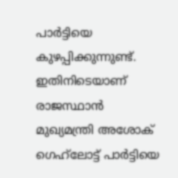പാർട്ടിയെ കുഴപ്പിക്കുന്നുണ്ട്. ഇതിനിടെയാണ് രാജസ്ഥാൻ മുഖ്യമന്ത്രി അശോക് ഗെഹ്‍ലോട്ട് പാർട്ടിയെ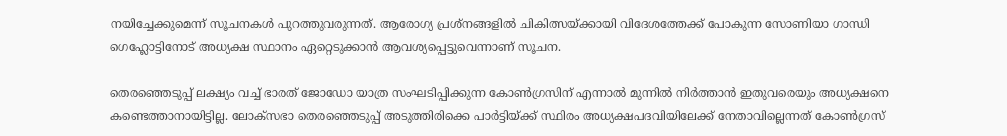നയിച്ചേക്കുമെന്ന് സൂചനകൾ പുറത്തുവരുന്നത്. ആരോഗ്യ പ്രശ്നങ്ങളിൽ ചികിത്സയ്ക്കായി വിദേശത്തേക്ക് പോകുന്ന സോണിയാ ഗാന്ധി ഗെഹ്ലോട്ടിനോട് അധ്യക്ഷ സ്ഥാനം ഏറ്റെടുക്കാൻ ആവശ്യപ്പെട്ടുവെന്നാണ് സൂചന.

തെരഞ്ഞെടുപ്പ് ലക്ഷ്യം വച്ച് ഭാരത് ജോഡോ യാത്ര സംഘടിപ്പിക്കുന്ന കോൺഗ്രസിന് എന്നാൽ മുന്നിൽ നിർത്താൻ ഇതുവരെയും അധ്യക്ഷനെ കണ്ടെത്താനായിട്ടില്ല. ലോക്സഭാ തെരഞ്ഞെടുപ്പ് അടുത്തിരിക്കെ പാർട്ടിയ്ക്ക് സ്ഥിരം അധ്യക്ഷപദവിയിലേക്ക് നേതാവില്ലെന്നത് കോൺഗ്രസ്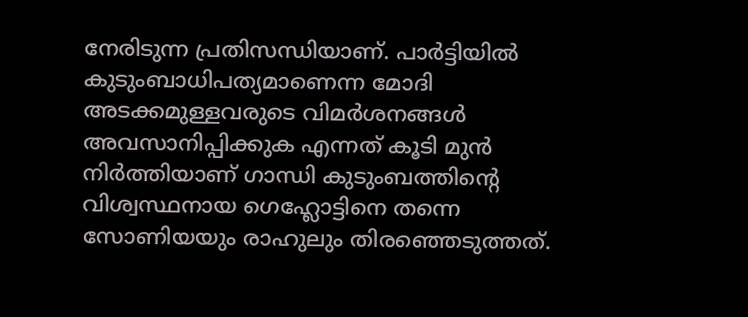നേരിടുന്ന പ്രതിസന്ധിയാണ്. പാർട്ടിയിൽ കുടുംബാധിപത്യമാണെന്ന മോദി അടക്കമുള്ളവരുടെ വിമർശനങ്ങൾ അവസാനിപ്പിക്കുക എന്നത് കൂടി മുൻ നിർത്തിയാണ് ഗാന്ധി കുടുംബത്തിന്റെ വിശ്വസ്ഥനായ ഗെഹ്ലോട്ടിനെ തന്നെ സോണിയയും രാഹുലും തിരഞ്ഞെടുത്തത്.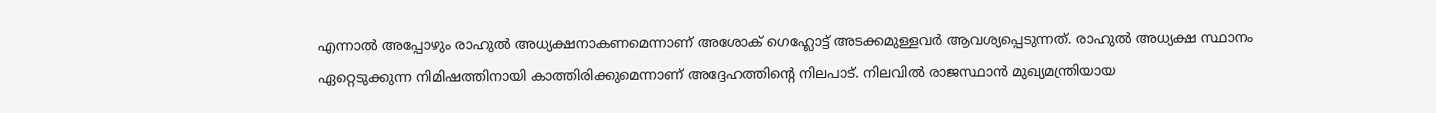എന്നാൽ അപ്പോഴും രാഹുൽ അധ്യക്ഷനാകണമെന്നാണ് അശോക് ഗെഹ്ലോട്ട് അടക്കമുള്ളവർ‌ ആവശ്യപ്പെടുന്നത്. രാഹുൽ അധ്യക്ഷ സ്ഥാനം ഏറ്റെടുക്കുന്ന നിമിഷത്തിനായി കാത്തിരിക്കുമെന്നാണ് അദ്ദേഹത്തിന്റെ നിലപാട്. നിലവിൽ രാജസ്ഥാൻ മുഖ്യമന്ത്രിയായ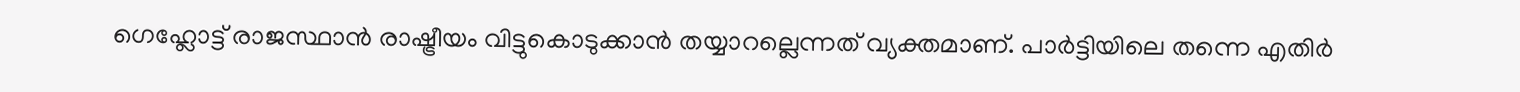ഗെഹ്ലോട്ട് രാജസ്ഥാൻ രാഷ്ട്രീയം വിട്ടുകൊടുക്കാൻ തയ്യാറല്ലെന്നത് വ്യക്തമാണ്. പാർട്ടിയിലെ തന്നെ എതിർ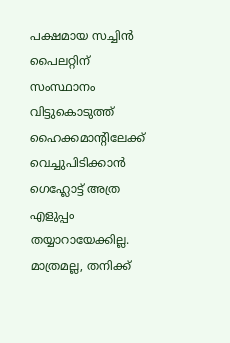പക്ഷമായ സച്ചിൻ പൈലറ്റിന് സംസ്ഥാനം വിട്ടുകൊടുത്ത് ഹൈക്കമാന്റിലേക്ക് വെച്ചുപിടിക്കാൻ ഗെഹ്ലോട്ട് അത്ര എളുപ്പം തയ്യാറായേക്കില്ല. മാത്രമല്ല, തനിക്ക്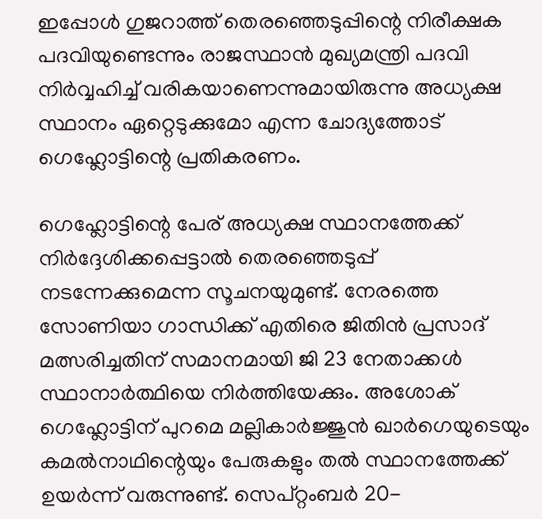ഇപ്പോൾ ഗുജറാത്ത് തെരഞ്ഞെടുപ്പിന്റെ നിരീക്ഷക പദവിയുണ്ടെന്നും രാജസ്ഥാൻ മുഖ്യമന്ത്രി പദവി നിർവ്വഹിച്ച് വരികയാണെന്നുമായിരുന്നു അധ്യക്ഷ സ്ഥാനം ഏറ്റെടുക്കുമോ എന്ന ചോദ്യത്തോട് ഗെഹ്ലോട്ടിന്റെ പ്രതികരണം.

ഗെഹ്ലോട്ടിന്റെ പേര് അധ്യക്ഷ സ്ഥാനത്തേക്ക് നിർദ്ദേശിക്കപ്പെട്ടാൽ തെരഞ്ഞെടുപ്പ് നടന്നേക്കുമെന്ന സൂചനയുമുണ്ട്. നേരത്തെ സോണിയാ ഗാന്ധിക്ക് എതിരെ ജിതിൻ പ്രസാദ് മത്സരിച്ചതിന് സമാനമായി ജി 23 നേതാക്കൾ സ്ഥാനാർത്ഥിയെ നിർത്തിയേക്കും. അശോക് ഗെഹ്ലോട്ടിന് പുറമെ മല്ലികാർജ്ജുൻ ഖാർഗെയുടെയും കമൽനാഥിന്റെയും പേരുകളും തൽ സ്ഥാനത്തേക്ക് ഉയർന്ന് വരുന്നുണ്ട്. സെപ്റ്റംബർ 20-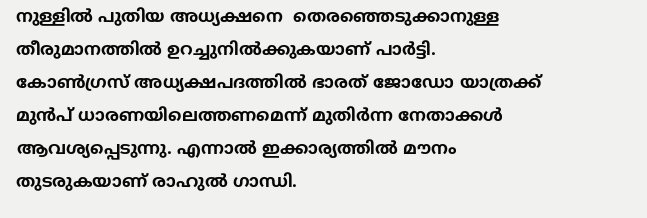നുള്ളിൽ പുതിയ അധ്യക്ഷനെ  തെരഞ്ഞെടുക്കാനുള്ള തീരുമാനത്തിൽ ഉറച്ചുനിൽക്കുകയാണ് പാർട്ടി. കോൺഗ്രസ് അധ്യക്ഷപദത്തിൽ ഭാരത് ജോഡോ യാത്രക്ക് മുൻപ് ധാരണയിലെത്തണമെന്ന് മുതിർന്ന നേതാക്കൾ ആവശ്യപ്പെടുന്നു. എന്നാൽ ഇക്കാര്യത്തിൽ മൗനം തുടരുകയാണ് രാഹുൽ ഗാന്ധി.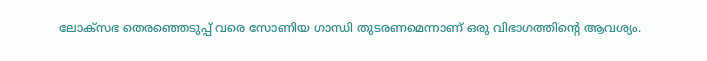ലോക്സഭ തെരഞ്ഞെടുപ്പ് വരെ സോണിയ ഗാന്ധി തുടരണമെന്നാണ് ഒരു വിഭാഗത്തിന്റെ ആവശ്യം.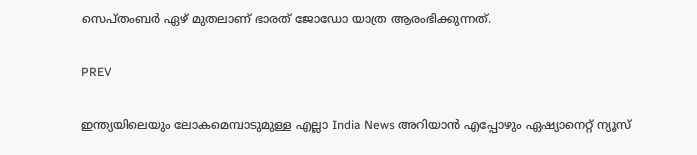സെപ്തംബർ ഏഴ് മുതലാണ് ഭാരത് ജോഡോ യാത്ര ആരംഭിക്കുന്നത്.

PREV

ഇന്ത്യയിലെയും ലോകമെമ്പാടുമുള്ള എല്ലാ India News അറിയാൻ എപ്പോഴും ഏഷ്യാനെറ്റ് ന്യൂസ്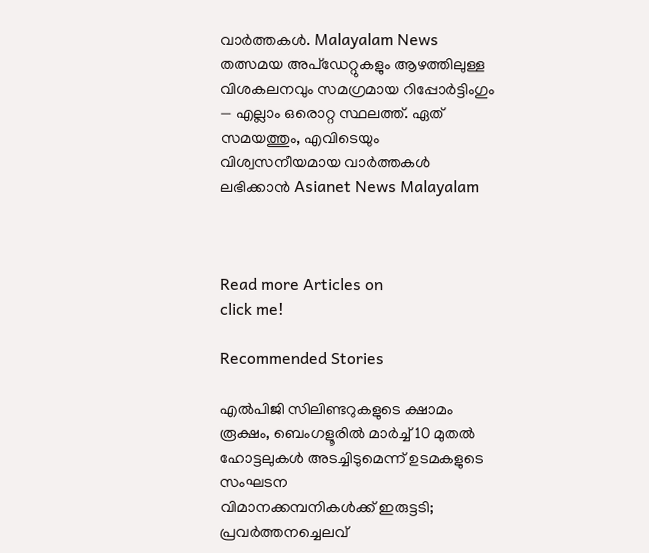വാർത്തകൾ. Malayalam News   തത്സമയ അപ്‌ഡേറ്റുകളും ആഴത്തിലുള്ള വിശകലനവും സമഗ്രമായ റിപ്പോർട്ടിംഗും — എല്ലാം ഒരൊറ്റ സ്ഥലത്ത്. ഏത് സമയത്തും, എവിടെയും വിശ്വസനീയമായ വാർത്തകൾ ലഭിക്കാൻ Asianet News Malayalam



Read more Articles on
click me!

Recommended Stories

എൽപിജി സിലിണ്ടറുകളുടെ ക്ഷാമം രൂക്ഷം, ബെംഗളൂരിൽ മാർച്ച് 10 മുതൽ ഹോട്ടലുകൾ അടച്ചിടുമെന്ന് ഉടമകളുടെ സംഘടന
വിമാനക്കമ്പനികള്‍ക്ക് ഇരുട്ടടി; പ്രവര്‍ത്തനച്ചെലവ്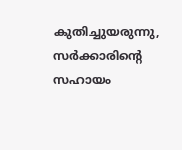കുതിച്ചുയരുന്നു, സര്‍ക്കാരിന്റെ സഹായം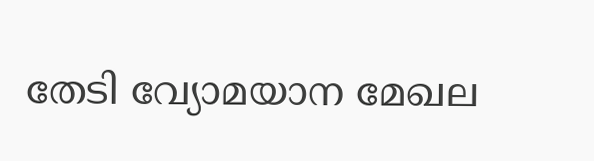തേടി വ്യോമയാന മേഖല